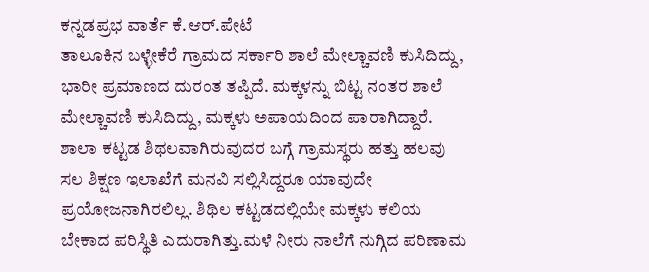ಕನ್ನಡಪ್ರಭ ವಾರ್ತೆ ಕೆ.ಆರ್.ಪೇಟೆ
ತಾಲೂಕಿನ ಬಳ್ಳೇಕೆರೆ ಗ್ರಾಮದ ಸರ್ಕಾರಿ ಶಾಲೆ ಮೇಲ್ಚಾವಣಿ ಕುಸಿದಿದ್ದು, ಭಾರೀ ಪ್ರಮಾಣದ ದುರಂತ ತಪ್ಪಿದೆ. ಮಕ್ಕಳನ್ನು ಬಿಟ್ಟ ನಂತರ ಶಾಲೆ ಮೇಲ್ಚಾವಣಿ ಕುಸಿದಿದ್ದು, ಮಕ್ಕಳು ಅಪಾಯದಿಂದ ಪಾರಾಗಿದ್ದಾರೆ.
ಶಾಲಾ ಕಟ್ಟಡ ಶಿಥಲವಾಗಿರುವುದರ ಬಗ್ಗೆ ಗ್ರಾಮಸ್ಥರು ಹತ್ತು ಹಲವು ಸಲ ಶಿಕ್ಷಣ ಇಲಾಖೆಗೆ ಮನವಿ ಸಲ್ಲಿಸಿದ್ದರೂ ಯಾವುದೇ ಪ್ರಯೋಜನಾಗಿರಲಿಲ್ಲ. ಶಿಥಿಲ ಕಟ್ಟಡದಲ್ಲಿಯೇ ಮಕ್ಕಳು ಕಲಿಯ ಬೇಕಾದ ಪರಿಸ್ಥಿತಿ ಎದುರಾಗಿತ್ತು.ಮಳೆ ನೀರು ನಾಲೆಗೆ ನುಗ್ಗಿದ ಪರಿಣಾಮ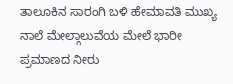ತಾಲೂಕಿನ ಸಾರಂಗಿ ಬಳಿ ಹೇಮಾವತಿ ಮುಖ್ಯ ನಾಲೆ ಮೇಲ್ಗಾಲುವೆಯ ಮೇಲೆ ಭಾರೀ ಪ್ರಮಾಣದ ನೀರು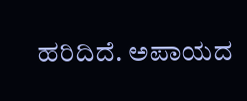ಹರಿದಿದೆ. ಅಪಾಯದ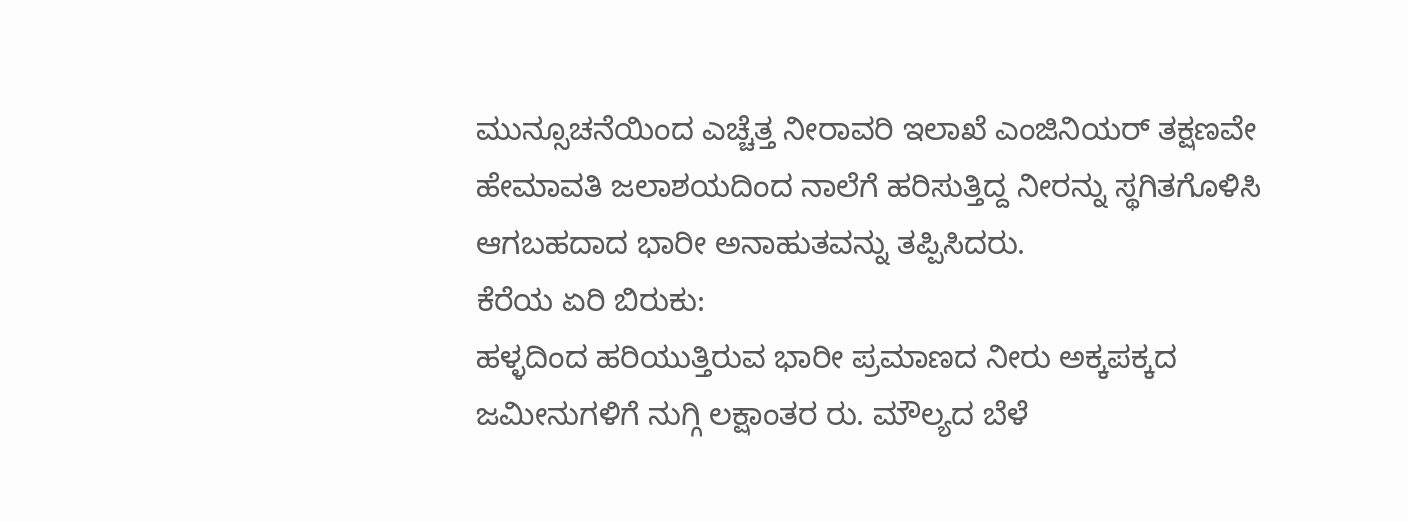ಮುನ್ಸೂಚನೆಯಿಂದ ಎಚ್ಚೆತ್ತ ನೀರಾವರಿ ಇಲಾಖೆ ಎಂಜಿನಿಯರ್ ತಕ್ಷಣವೇ ಹೇಮಾವತಿ ಜಲಾಶಯದಿಂದ ನಾಲೆಗೆ ಹರಿಸುತ್ತಿದ್ದ ನೀರನ್ನು ಸ್ಥಗಿತಗೊಳಿಸಿ ಆಗಬಹದಾದ ಭಾರೀ ಅನಾಹುತವನ್ನು ತಪ್ಪಿಸಿದರು.
ಕೆರೆಯ ಏರಿ ಬಿರುಕು:
ಹಳ್ಳದಿಂದ ಹರಿಯುತ್ತಿರುವ ಭಾರೀ ಪ್ರಮಾಣದ ನೀರು ಅಕ್ಕಪಕ್ಕದ ಜಮೀನುಗಳಿಗೆ ನುಗ್ಗಿ ಲಕ್ಷಾಂತರ ರು. ಮೌಲ್ಯದ ಬೆಳೆ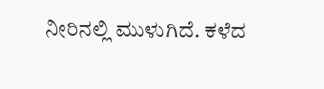ನೀರಿನಲ್ಲಿ ಮುಳುಗಿದೆ. ಕಳೆದ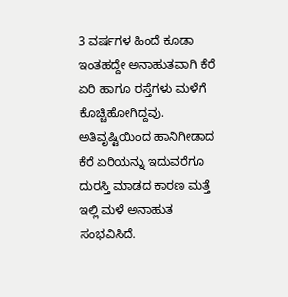3 ವರ್ಷಗಳ ಹಿಂದೆ ಕೂಡಾ ಇಂತಹದ್ದೇ ಅನಾಹುತವಾಗಿ ಕೆರೆ ಏರಿ ಹಾಗೂ ರಸ್ತೆಗಳು ಮಳೆಗೆ ಕೊಚ್ಚಿಹೋಗಿದ್ದವು. ಅತಿವೃಷ್ಟಿಯಿಂದ ಹಾನಿಗೀಡಾದ ಕೆರೆ ಏರಿಯನ್ನು ಇದುವರೆಗೂ ದುರಸ್ತಿ ಮಾಡದ ಕಾರಣ ಮತ್ತೆ ಇಲ್ಲಿ ಮಳೆ ಅನಾಹುತ ಸಂಭವಿಸಿದೆ.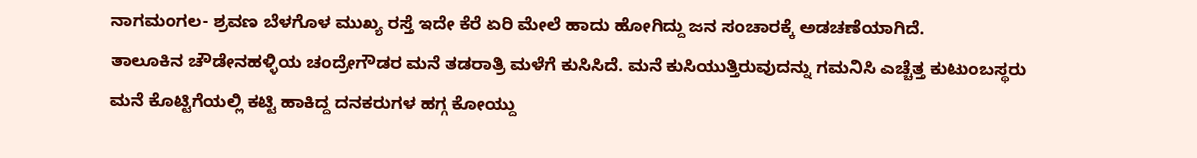ನಾಗಮಂಗಲ- ಶ್ರವಣ ಬೆಳಗೊಳ ಮುಖ್ಯ ರಸ್ತೆ ಇದೇ ಕೆರೆ ಏರಿ ಮೇಲೆ ಹಾದು ಹೋಗಿದ್ದು ಜನ ಸಂಚಾರಕ್ಕೆ ಅಡಚಣೆಯಾಗಿದೆ.
ತಾಲೂಕಿನ ಚೌಡೇನಹಳ್ಳಿಯ ಚಂದ್ರೇಗೌಡರ ಮನೆ ತಡರಾತ್ರಿ ಮಳೆಗೆ ಕುಸಿಸಿದೆ. ಮನೆ ಕುಸಿಯುತ್ತಿರುವುದನ್ನು ಗಮನಿಸಿ ಎಚ್ಚೆತ್ತ ಕುಟುಂಬಸ್ಥರು ಮನೆ ಕೊಟ್ಟಿಗೆಯಲ್ಲಿ ಕಟ್ಟಿ ಹಾಕಿದ್ದ ದನಕರುಗಳ ಹಗ್ಗ ಕೋಯ್ದು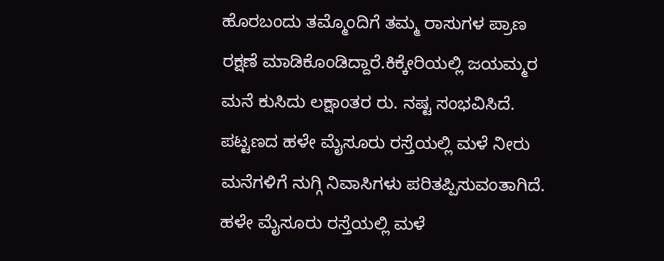ಹೊರಬಂದು ತಮ್ಮೊಂದಿಗೆ ತಮ್ಮ ರಾಸುಗಳ ಪ್ರಾಣ ರಕ್ಷಣೆ ಮಾಡಿಕೊಂಡಿದ್ದಾರೆ.ಕಿಕ್ಕೇರಿಯಲ್ಲಿ ಜಯಮ್ಮರ ಮನೆ ಕುಸಿದು ಲಕ್ಷಾಂತರ ರು. ನಷ್ಟ ಸಂಭವಿಸಿದೆ. ಪಟ್ಟಣದ ಹಳೇ ಮೈಸೂರು ರಸ್ತೆಯಲ್ಲಿ ಮಳೆ ನೀರು ಮನೆಗಳಿಗೆ ನುಗ್ಗಿ ನಿವಾಸಿಗಳು ಪರಿತಪ್ಪಿಸುವಂತಾಗಿದೆ. ಹಳೇ ಮೈಸೂರು ರಸ್ತೆಯಲ್ಲಿ ಮಳೆ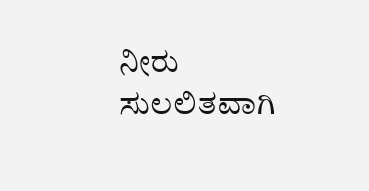ನೀರು ಸುಲಲಿತವಾಗಿ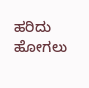ಹರಿದು ಹೋಗಲು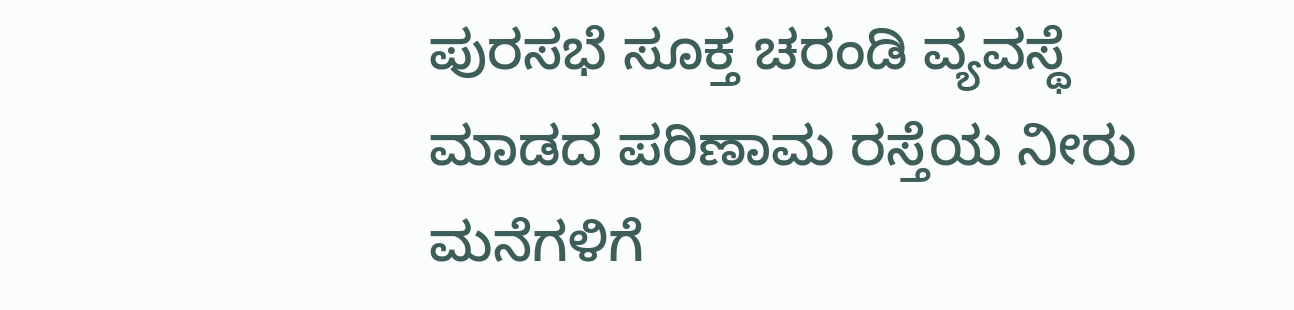ಪುರಸಭೆ ಸೂಕ್ತ ಚರಂಡಿ ವ್ಯವಸ್ಥೆ ಮಾಡದ ಪರಿಣಾಮ ರಸ್ತೆಯ ನೀರು ಮನೆಗಳಿಗೆ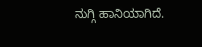ನುಗ್ಗಿ ಹಾನಿಯಾಗಿದೆ.